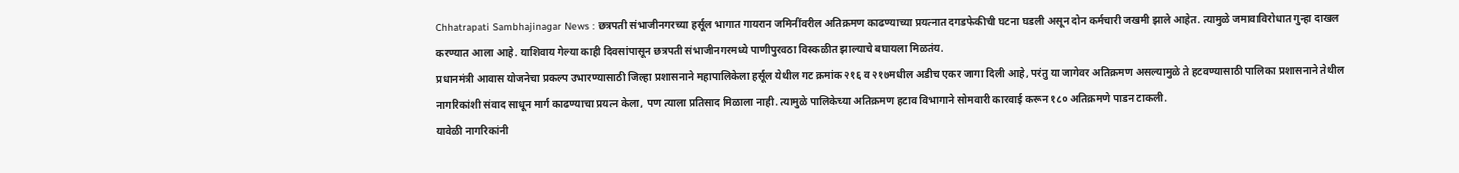Chhatrapati Sambhajinagar News : छत्रपती संभाजीनगरच्या हर्सूल भागात गायरान जमिनींवरील अतिक्रमण काढण्याच्या प्रयत्नात दगडफेकीची घटना घडली असून दोन कर्मचारी जखमी झाले आहेत. त्यामुळे जमावाविरोधात गुन्हा दाखल करण्यात आला आहे. याशिवाय गेल्या काही दिवसांपासून छत्रपती संभाजीनगरमध्ये पाणीपुरवठा विस्कळीत झाल्याचे बघायला मिळतंय.
प्रधानमंत्री आवास योजनेचा प्रकल्प उभारण्यासाठी जिल्हा प्रशासनाने महापालिकेला हर्सूल येथील गट क्रमांक २१६ व २१७मधील अडीच एकर जागा दिली आहे, परंतु या जागेवर अतिक्रमण असल्यामुळे ते हटवण्यासाठी पालिका प्रशासनाने तेथील नागरिकांशी संवाद साधून मार्ग काढण्याचा प्रयत्न केला, पण त्याला प्रतिसाद मिळाला नाही. त्यामुळे पालिकेच्या अतिक्रमण हटाव विभागाने सोमवारी कारवाई करून १८० अतिक्रमणे पाडन टाकली.
यावेळी नागरिकांनी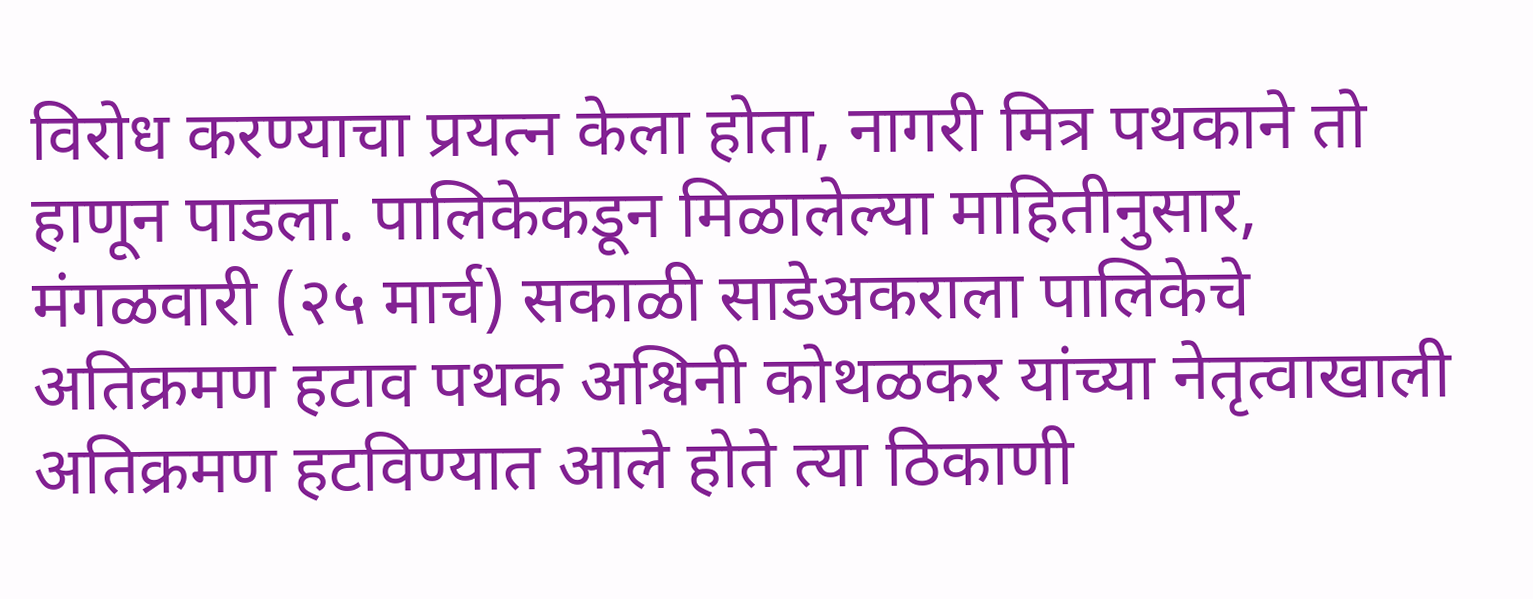विरोध करण्याचा प्रयत्न केला होता, नागरी मित्र पथकाने तो हाणून पाडला. पालिकेकडून मिळालेल्या माहितीनुसार, मंगळवारी (२५ मार्च) सकाळी साडेअकराला पालिकेचे अतिक्रमण हटाव पथक अश्विनी कोथळकर यांच्या नेतृत्वाखाली अतिक्रमण हटविण्यात आले होते त्या ठिकाणी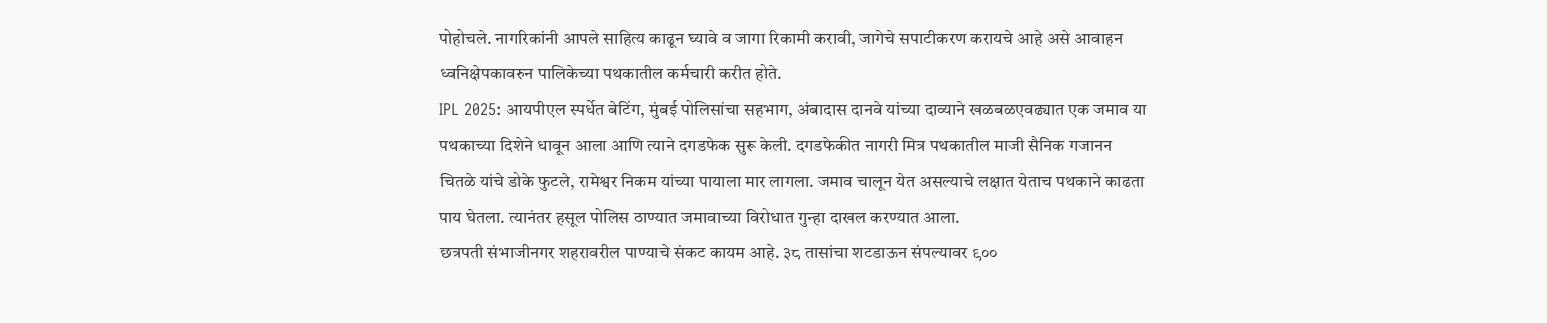पोहोचले. नागरिकांनी आपले साहित्य काढून घ्यावे व जागा रिकामी करावी, जागेचे सपाटीकरण करायचे आहे असे आवाहन ध्वनिक्षेपकावरुन पालिकेच्या पथकातील कर्मचारी करीत होते.
IPL 2025: आयपीएल स्पर्धेत बेटिंग, मुंबई पोलिसांचा सहभाग, अंबादास दानवे यांच्या दाव्याने खळबळएवढ्यात एक जमाव या पथकाच्या दिशेने धावून आला आणि त्याने दगडफेक सुरू केली. दगडफेकीत नागरी मित्र पथकातील माजी सैनिक गजानन चितळे यांचे डोके फुटले, रामेश्वर निकम यांच्या पायाला मार लागला. जमाव चालून येत असल्याचे लक्षात येताच पथकाने काढता पाय घेतला. त्यानंतर हसूल पोलिस ठाण्यात जमावाच्या विरोधात गुन्हा दाखल करण्यात आला.
छत्रपती संभाजीनगर शहरावरील पाण्याचे संकट कायम आहे. ३८ तासांचा शटडाऊन संपल्यावर ९००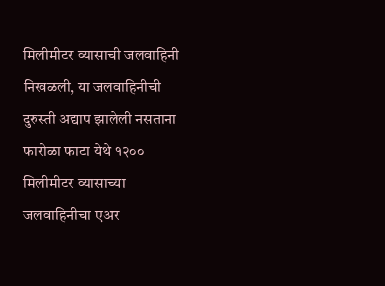मिलीमीटर व्यासाची जलवाहिनी निखळली, या जलवाहिनीची दुरुस्ती अद्याप झालेली नसताना फारोळा फाटा येथे १२०० मिलीमीटर व्यासाच्या जलवाहिनीचा एअर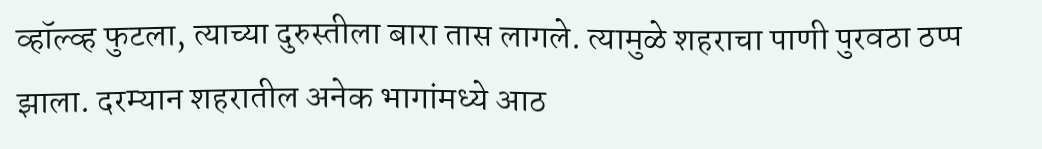व्हॉल्व्ह फुटला, त्याच्या दुरुस्तीला बारा तास लागले. त्यामुळे शहराचा पाणी पुरवठा ठप्प झाला. दरम्यान शहरातील अनेक भागांमध्ये आठ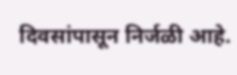दिवसांपासून निर्जळी आहे.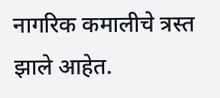नागरिक कमालीचे त्रस्त झाले आहेत.